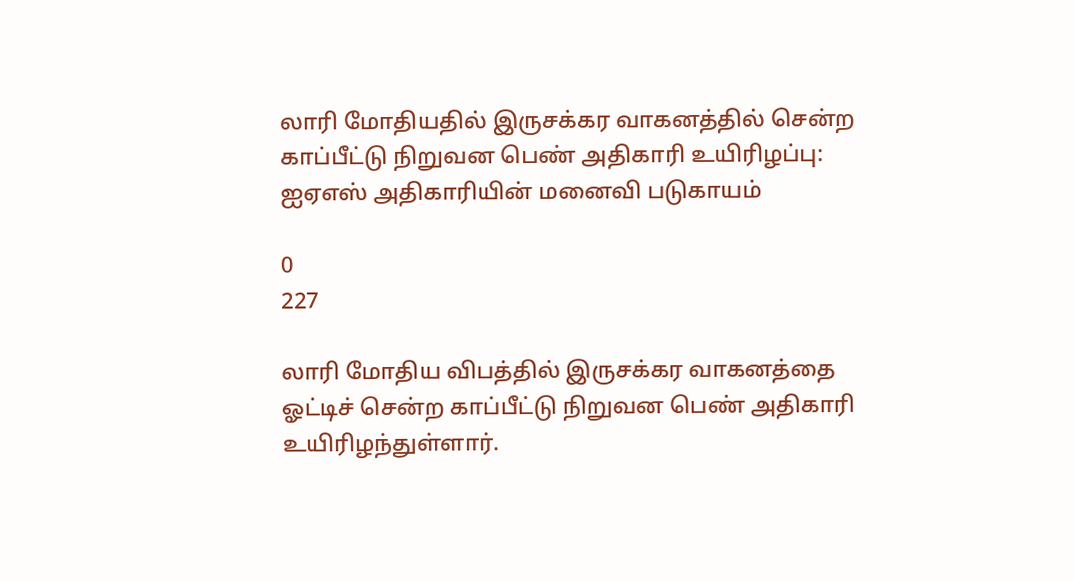லாரி மோதியதில் இருசக்கர வாகனத்தில் சென்ற காப்பீட்டு நிறுவன பெண் அதிகாரி உயிரிழப்பு: ஐஏஎஸ் அதிகாரியின் மனைவி படுகாயம்

0
227

லாரி மோதிய விபத்தில் இருசக்கர வாகனத்தை ஓட்டிச் சென்ற காப்பீட்டு நிறுவன பெண் அதிகாரி உயிரிழந்துள்ளார்.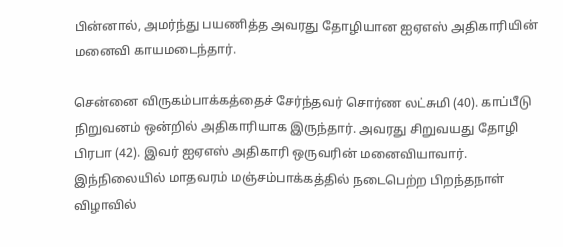பின்னால், அமர்ந்து பயணித்த அவரது தோழியான ஐஏஎஸ் அதிகாரியின் மனைவி காயமடைந்தார்.

சென்னை விருகம்பாக்கத்தைச் சேர்ந்தவர் சொர்ண லட்சுமி (40). காப்பீடு நிறுவனம் ஒன்றில் அதிகாரியாக இருந்தார். அவரது சிறுவயது தோழி பிரபா (42). இவர் ஐஏஎஸ் அதிகாரி ஒருவரின் மனைவியாவார். இந்நிலையில் மாதவரம் மஞ்சம்பாக்கத்தில் நடைபெற்ற பிறந்தநாள் விழாவில்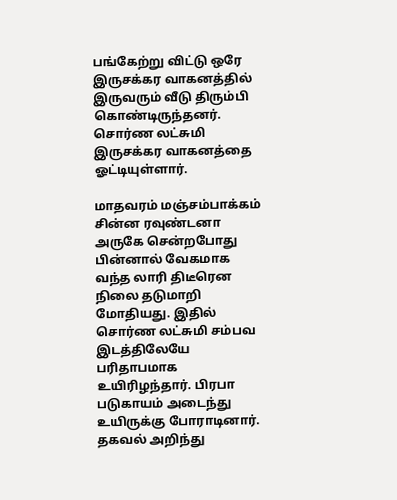பங்கேற்று விட்டு ஒரே இருசக்கர வாகனத்தில் இருவரும் வீடு திரும்பி கொண்டிருந்தனர். சொர்ண லட்சுமி இருசக்கர வாகனத்தை ஓட்டியுள்ளார்.

மாதவரம் மஞ்சம்பாக்கம் சின்ன ரவுண்டனா அருகே சென்றபோது பின்னால் வேகமாக வந்த லாரி திடீரென நிலை தடுமாறி மோதியது. இதில் சொர்ண லட்சுமி சம்பவ இடத்திலேயே பரிதாபமாக உயிரிழந்தார். பிரபா படுகாயம் அடைந்து உயிருக்கு போராடினார். தகவல் அறிந்து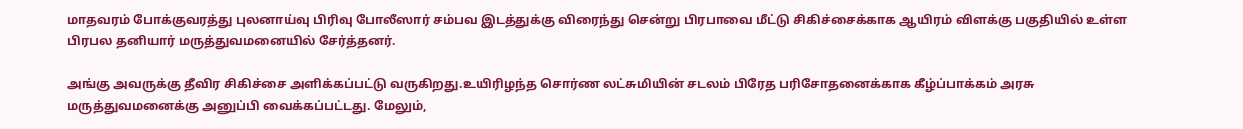மாதவரம் போக்குவரத்து புலனாய்வு பிரிவு போலீஸார் சம்பவ இடத்துக்கு விரைந்து சென்று பிரபாவை மீட்டு சிகிச்சைக்காக ஆயிரம் விளக்கு பகுதியில் உள்ள பிரபல தனியார் மருத்துவமனையில் சேர்த்தனர்.

அங்கு அவருக்கு தீவிர சிகிச்சை அளிக்கப்பட்டு வருகிறது.உயிரிழந்த சொர்ண லட்சுமியின் சடலம் பிரேத பரிசோதனைக்காக கீழ்ப்பாக்கம் அரசு மருத்துவமனைக்கு அனுப்பி வைக்கப்பட்டது. மேலும்,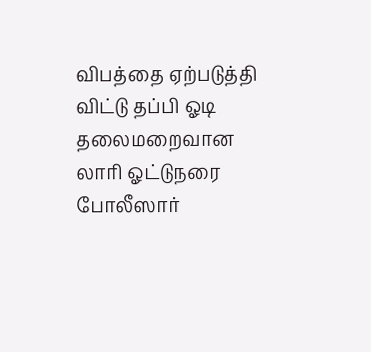விபத்தை ஏற்படுத்தி விட்டு தப்பி ஓடி தலைமறைவான லாரி ஓட்டுநரை போலீஸார்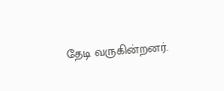தேடி வருகின்றனர்.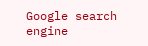Google search engine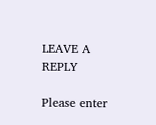LEAVE A REPLY

Please enter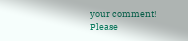your comment!
Please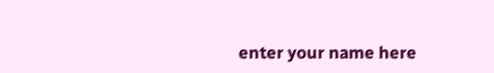enter your name here